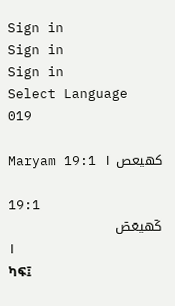Sign in
Sign in
Sign in
Select Language
019

Maryam 19:1 كهيعص ١

19:1
كٓهيعٓصٓ
١
ካፍ፤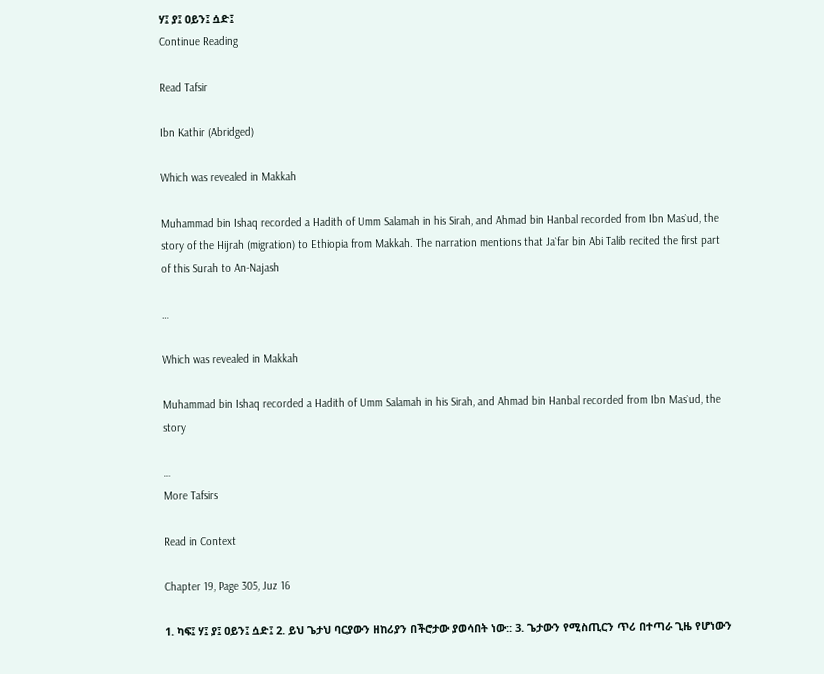ሃ፤ ያ፤ ዐይን፤ ሷድ፤
Continue Reading

Read Tafsir

Ibn Kathir (Abridged)

Which was revealed in Makkah

Muhammad bin Ishaq recorded a Hadith of Umm Salamah in his Sirah, and Ahmad bin Hanbal recorded from Ibn Mas`ud, the story of the Hijrah (migration) to Ethiopia from Makkah. The narration mentions that Ja`far bin Abi Talib recited the first part of this Surah to An-Najash

…

Which was revealed in Makkah

Muhammad bin Ishaq recorded a Hadith of Umm Salamah in his Sirah, and Ahmad bin Hanbal recorded from Ibn Mas`ud, the story

…
More Tafsirs

Read in Context

Chapter 19, Page 305, Juz 16

1. ካፍ፤ ሃ፤ ያ፤ ዐይን፤ ሷድ፤ 2. ይህ ጌታህ ባርያውን ዘከሪያን በችሮታው ያወሳበት ነው:: 3. ጌታውን የሚስጢርን ጥሪ በተጣራ ጊዜ የሆነውን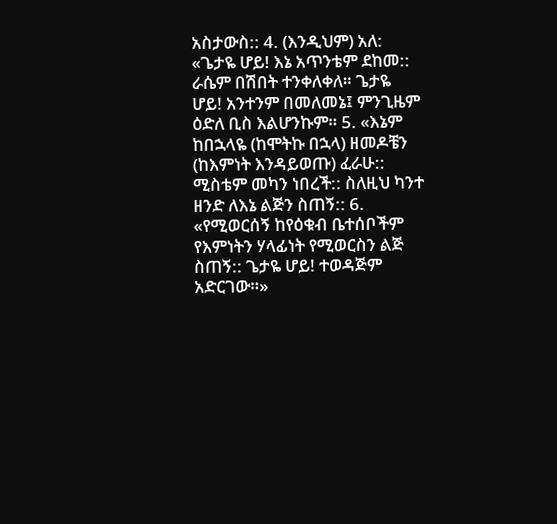አስታውስ:: 4. (እንዲህም) አለ: «ጌታዬ ሆይ! እኔ አጥንቴም ደከመ:: ራሴም በሽበት ተንቀለቀለ። ጌታዬ ሆይ! አንተንም በመለመኔ፤ ምንጊዜም ዕድለ ቢስ እልሆንኩም። 5. «እኔም ከበኋላዬ (ከሞትኩ በኋላ) ዘመዶቼን (ከእምነት እንዳይወጡ) ፈራሁ:: ሚስቴም መካን ነበረች:: ስለዚህ ካንተ ዘንድ ለእኔ ልጅን ስጠኝ:: 6. «የሚወርሰኝ ከየዕቁብ ቤተሰቦችም የእምነትን ሃላፊነት የሚወርስን ልጅ ስጠኝ:: ጌታዬ ሆይ! ተወዳጅም አድርገው።»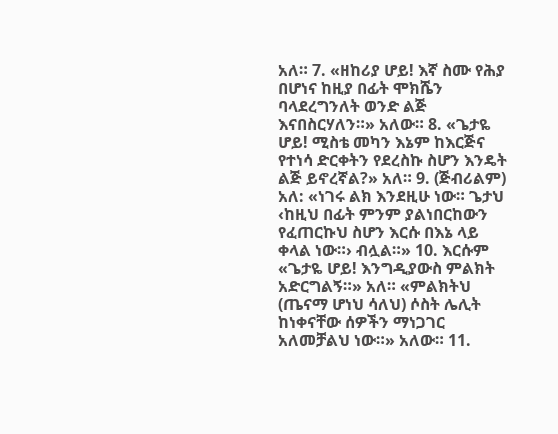አለ። 7. «ዘከሪያ ሆይ! እኛ ስሙ የሕያ በሆነና ከዚያ በፊት ሞክሼን ባላደረግንለት ወንድ ልጅ እናበስርሃለን።» አለው። 8. «ጌታዬ ሆይ! ሚስቴ መካን እኔም ከእርጅና የተነሳ ድርቀትን የደረስኩ ስሆን እንዴት ልጅ ይኖረኛል?» አለ። 9. (ጅብሪልም) አለ: «ነገሩ ልክ እንደዚሁ ነው። ጌታህ ‹ከዚህ በፊት ምንም ያልነበርከውን የፈጠርኩህ ስሆን እርሱ በእኔ ላይ ቀላል ነው።› ብሏል።» 10. እርሱም «ጌታዬ ሆይ! እንግዲያውስ ምልክት አድርግልኝ።» አለ። «ምልክትህ (ጤናማ ሆነህ ሳለህ) ሶስት ሌሊት ከነቀናቸው ሰዎችን ማነጋገር አለመቻልህ ነው።» አለው። 11.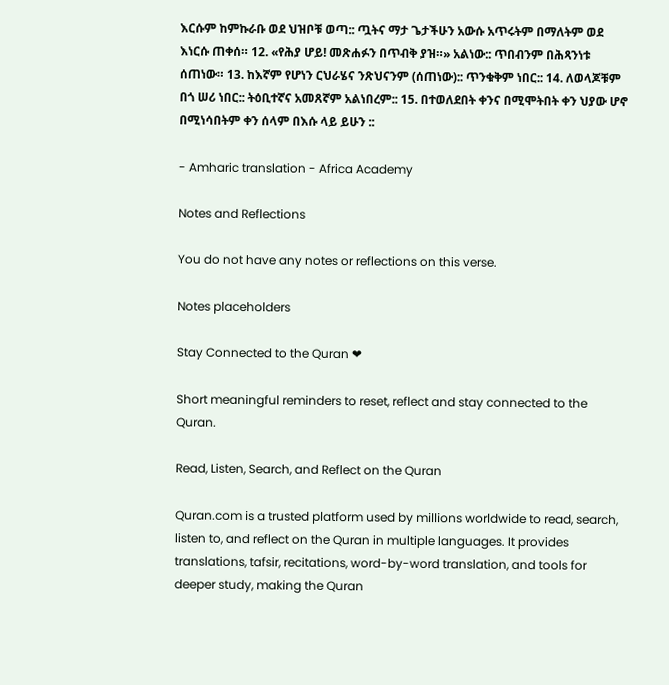እርሱም ከምኩራቡ ወደ ህዝቦቹ ወጣ:: ጧትና ማታ ጌታችሁን አውሱ አጥሩትም በማለትም ወደ እነርሱ ጠቀሰ። 12. «የሕያ ሆይ! መጽሐፉን በጥብቅ ያዝ።» አልነው:: ጥበብንም በሕጻንነቱ ሰጠነው። 13. ከእኛም የሆነን ርህራሄና ንጽህናንም (ሰጠነው):: ጥንቁቅም ነበር:: 14. ለወላጆቹም በጎ ሠሪ ነበር:: ትዕቢተኛና አመጸኛም አልነበረም:: 15. በተወለደበት ቀንና በሚሞትበት ቀን ህያው ሆኖ በሚነሳበትም ቀን ሰላም በእሱ ላይ ይሁን ::

- Amharic translation - Africa Academy

Notes and Reflections

You do not have any notes or reflections on this verse.

Notes placeholders

Stay Connected to the Quran ❤

Short meaningful reminders to reset, reflect and stay connected to the Quran.

Read, Listen, Search, and Reflect on the Quran

Quran.com is a trusted platform used by millions worldwide to read, search, listen to, and reflect on the Quran in multiple languages. It provides translations, tafsir, recitations, word-by-word translation, and tools for deeper study, making the Quran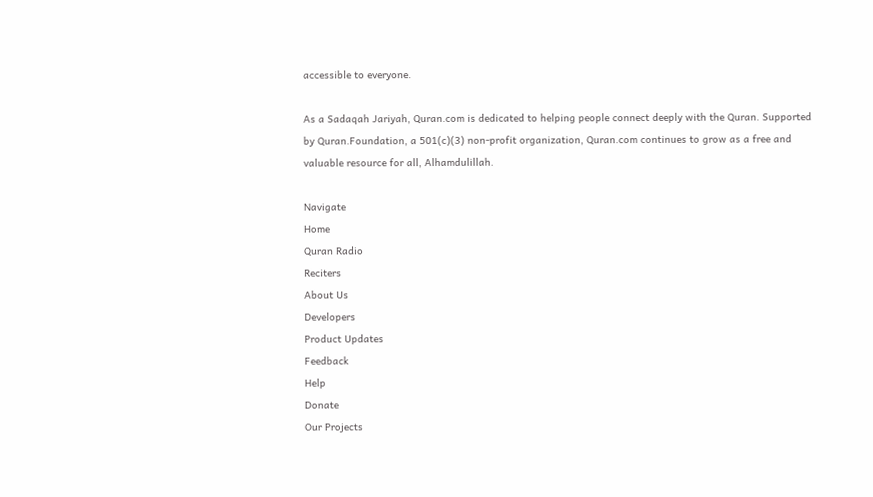accessible to everyone.

As a Sadaqah Jariyah, Quran.com is dedicated to helping people connect deeply with the Quran. Supported by Quran.Foundation, a 501(c)(3) non-profit organization, Quran.com continues to grow as a free and valuable resource for all, Alhamdulillah.

Navigate
Home
Quran Radio
Reciters
About Us
Developers
Product Updates
Feedback
Help
Donate
Our Projects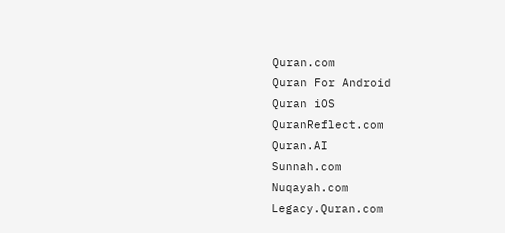Quran.com
Quran For Android
Quran iOS
QuranReflect.com
Quran.AI
Sunnah.com
Nuqayah.com
Legacy.Quran.com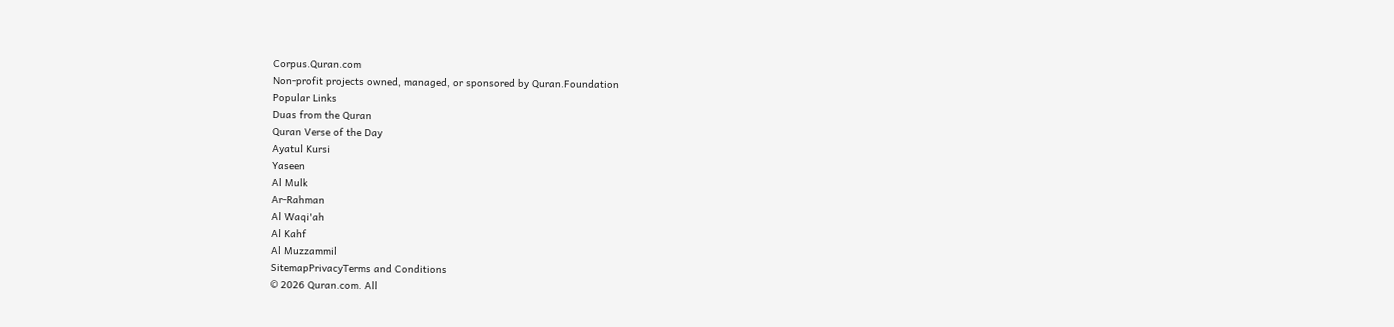Corpus.Quran.com
Non-profit projects owned, managed, or sponsored by Quran.Foundation
Popular Links
Duas from the Quran
Quran Verse of the Day
Ayatul Kursi
Yaseen
Al Mulk
Ar-Rahman
Al Waqi'ah
Al Kahf
Al Muzzammil
SitemapPrivacyTerms and Conditions
© 2026 Quran.com. All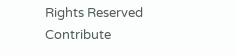Rights Reserved
Contribute